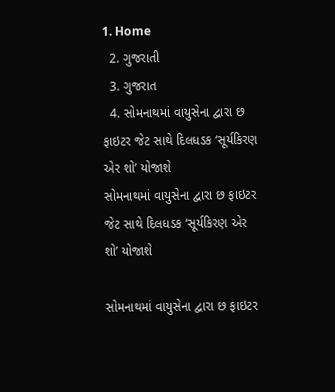1. Home
  2. ગુજરાતી
  3. ગુજરાત
  4. સોમનાથમાં વાયુસેના દ્વારા છ ફાઇટર જેટ સાથે દિલધડક ‘સૂર્યકિરણ એર શો’ યોજાશે
સોમનાથમાં વાયુસેના દ્વારા છ ફાઇટર જેટ સાથે દિલધડક ‘સૂર્યકિરણ એર શો’ યોજાશે

સોમનાથમાં વાયુસેના દ્વારા છ ફાઇટર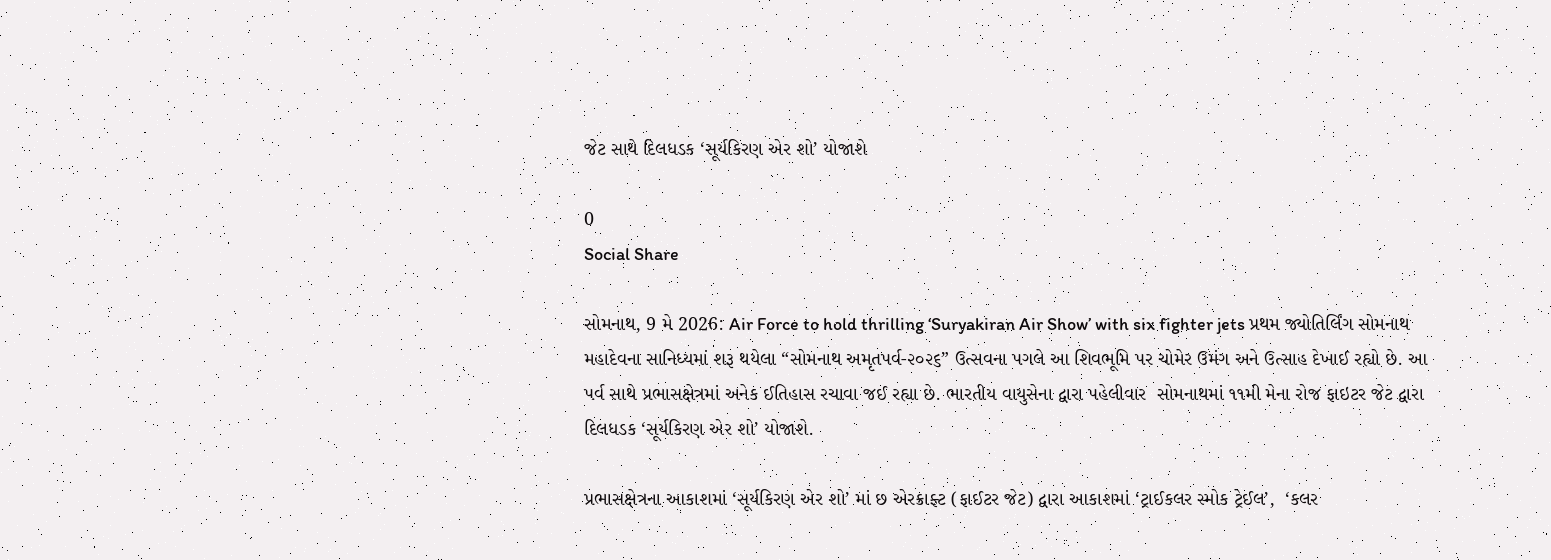જેટ સાથે દિલધડક ‘સૂર્યકિરણ એર શો’ યોજાશે

0
Social Share

સોમનાથ, 9 મે 2026: Air Force to hold thrilling ‘Suryakiran Air Show’ with six fighter jets પ્રથમ જ્યોતિર્લિંગ સોમનાથ મહાદેવના સાનિધ્યમાં શરૂ થયેલા “સોમનાથ અમૃતપર્વ-૨૦૨૬” ઉત્સવના પગલે આ શિવભૂમિ પર ચોમેર ઉમંગ અને ઉત્સાહ દેખાઈ રહ્યો છે. આ પર્વ સાથે પ્રભાસક્ષેત્રમાં અનેક ઈતિહાસ રચાવા જઈ રહ્યા છે. ભારતીય વાયુસેના દ્વારા પહેલીવાર  સોમનાથમાં ૧૧મી મેના રોજ ફાઇટર જેટ દ્વારા દિલધડક ‘સૂર્યકિરણ એર શો’ યોજાશે.

પ્રભાસક્ષેત્રના આકાશમાં ‘સૂર્યકિરણ એર શો’ માં છ એરક્રાફ્ટ (ફાઈટર જેટ) દ્વારા આકાશમાં ‘ટ્રાઈકલર સ્મોક ટ્રેઈલ’,  ‘કલર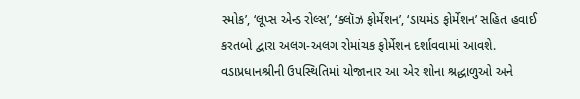સ્મોક’, ‘લૂપ્સ એન્ડ રોલ્સ’, ‘ક્લૉઝ ફોર્મેશન’, ‘ડાયમંડ ફોર્મેશન’ સહિત હવાઈ કરતબો દ્વારા અલગ-અલગ રોમાંચક ફોર્મેશન દર્શાવવામાં આવશે. વડાપ્રધાનશ્રીની ઉપસ્થિતિમાં યોજાનાર આ એર શોના શ્રદ્ધાળુઓ અને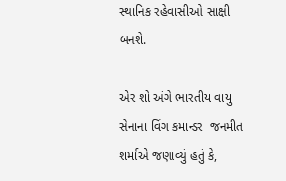સ્થાનિક રહેવાસીઓ સાક્ષી બનશે.

એર શો અંગે ભારતીય વાયુ સેનાના વિંગ કમાન્ડર  જનમીત શર્માએ જણાવ્યું હતું કે,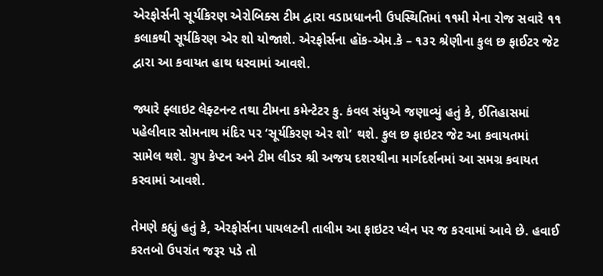એરફોર્સની સૂર્યકિરણ એરોબિક્સ ટીમ દ્વારા વડાપ્રધાનની ઉપસ્થિતિમાં ૧૧મી મેના રોજ સવારે ૧૧ કલાકથી સૂર્યકિરણ એર શો યોજાશે. એરફોર્સના હૉક-એમ.કે – ૧૩૨ શ્રેણીના કુલ છ ફાઈટર જેટ દ્વારા આ કવાયત હાથ ધરવામાં આવશે.

જ્યારે ફ્લાઇટ લેફ્ટનન્ટ તથા ટીમના કમેન્ટેટર કુ. કંવલ સંધુએ જણાવ્યું હતું કે, ઈતિહાસમાં પહેલીવાર સોમનાથ મંદિર પર ‘સૂર્યકિરણ એર શો’ થશે. કુલ છ ફાઇટર જેટ આ કવાયતમાં સામેલ થશે. ગ્રુપ કેપ્ટન અને ટીમ લીડર શ્રી અજય દશરથીના માર્ગદર્શનમાં આ સમગ્ર કવાયત કરવામાં આવશે.

તેમણે કહ્યું હતું કે, એરફોર્સના પાયલટની તાલીમ આ ફાઇટર પ્લેન પર જ કરવામાં આવે છે. હવાઈ કરતબો ઉપરાંત જરૂર પડે તો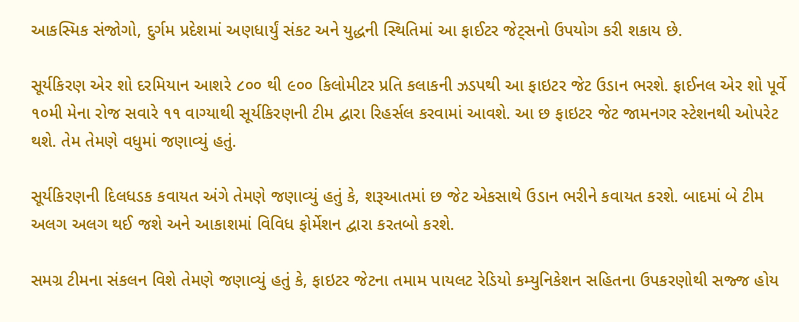આકસ્મિક સંજોગો, દુર્ગમ પ્રદેશમાં અણધાર્યું સંકટ અને યુદ્ધની સ્થિતિમાં આ ફાઈટર જેટ્સનો ઉપયોગ કરી શકાય છે.

સૂર્યકિરણ એર શો દરમિયાન આશરે ૮૦૦ થી ૯૦૦ કિલોમીટર પ્રતિ કલાકની ઝડપથી આ ફાઇટર જેટ ઉડાન ભરશે. ફાઈનલ એર શો પૂર્વે ૧૦મી મેના રોજ સવારે ૧૧ વાગ્યાથી સૂર્યકિરણની ટીમ દ્વારા રિહર્સલ કરવામાં આવશે. આ છ ફાઇટર જેટ જામનગર સ્ટેશનથી ઓપરેટ થશે. તેમ તેમણે વધુમાં જણાવ્યું હતું.

સૂર્યકિરણની દિલધડક કવાયત અંગે તેમણે જણાવ્યું હતું કે, શરૂઆતમાં છ જેટ એકસાથે ઉડાન ભરીને કવાયત કરશે. બાદમાં બે ટીમ અલગ અલગ થઈ જશે અને આકાશમાં વિવિધ ફોર્મેશન દ્વારા કરતબો કરશે.

સમગ્ર ટીમના સંકલન વિશે તેમણે જણાવ્યું હતું કે, ફાઇટર જેટના તમામ પાયલટ રેડિયો કમ્યુનિકેશન સહિતના ઉપકરણોથી સજ્જ હોય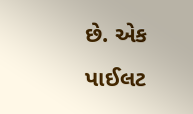છે. એક પાઈલટ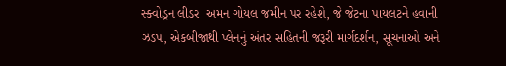સ્ક્વોડ્રન લીડર  અમન ગોયલ જમીન પર રહેશે, જે જેટના પાયલટને હવાની ઝડપ, એકબીજાથી પ્લેનનું અંતર સહિતની જરૂરી માર્ગદર્શન, સૂચનાઓ અને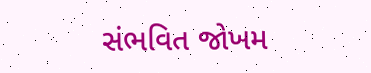સંભવિત જોખમ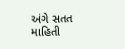અંગે સતત માહિતી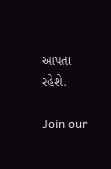આપતા રહેશે.

Join our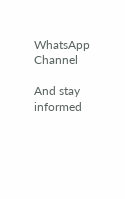WhatsApp Channel

And stay informed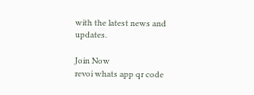with the latest news and updates.

Join Now
revoi whats app qr code